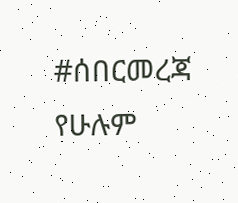#ሰበርመረጃ የሁሉም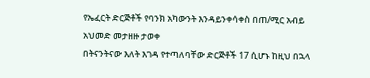የኤፈርት ድርጅቶች የባንክ አካውንት እንዳይንቀሳቀስ በጠ/ሚር አብይ አህመድ መታዘዙ ታወቀ
በትናንትናው እለት እገዳ የተጣለባቸው ድርጅቶች 17 ሲሆኑ ከዚህ በኋላ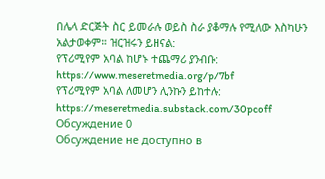በሌላ ድርጅት ስር ይመራሉ ወይስ ስራ ያቆማሉ የሚለው እስካሁን አልታወቀም። ዝርዝሩን ይዘናል:
የፕሪሚየም አባል ከሆኑ ተጨማሪ ያንብቡ:
https://www.meseretmedia.org/p/7bf
የፕሪሚየም አባል ለመሆን ሊንኩን ይከተሉ:
https://meseretmedia.substack.com/30pcoff
Обсуждение 0
Обсуждение не доступно в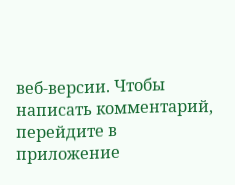веб-версии. Чтобы написать комментарий, перейдите в приложение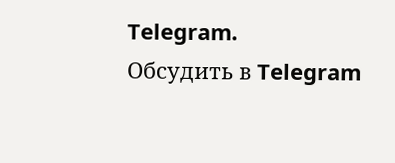Telegram.
Обсудить в Telegram